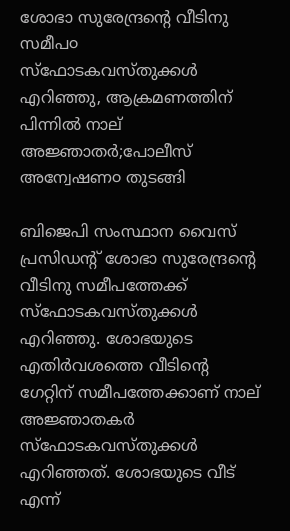ശോഭാ സുരേന്ദ്രന്റെ വീടിനു സമീപ൦ സ്‌ഫോടകവസ്തുക്കള്‍ എറിഞ്ഞു, ആക്രമണത്തിന് പിന്നിൽ നാല് അജ്ഞാതർ;പോലീസ് അന്വേഷണ൦ തുടങ്ങി

ബിജെപി സംസ്ഥാന വൈസ് പ്രസിഡന്റ് ശോഭാ സുരേന്ദ്രന്റെ വീടിനു സമീപത്തേക്ക് സ്‌ഫോടകവസ്തുക്കള്‍ എറിഞ്ഞു. ശോഭയുടെ എതിര്‍വശത്തെ വീടിന്റെ ഗേറ്റിന് സമീപത്തേക്കാണ് നാല് അജ്ഞാതകര്‍ സ്‌ഫോടകവസ്തുക്കൾ എറിഞ്ഞത്. ശോഭയുടെ വീട് എന്ന്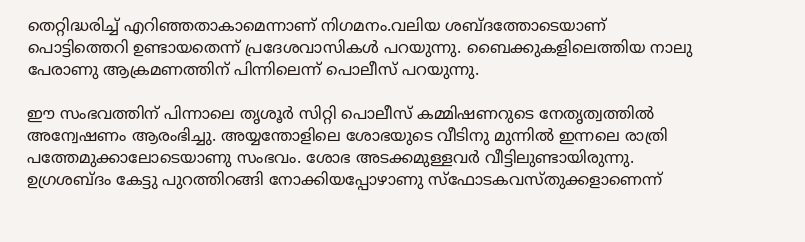തെറ്റിദ്ധരിച്ച് എറിഞ്ഞതാകാമെന്നാണ് നിഗമനം.വലിയ ശബ്‌ദത്തോടെയാണ് പൊട്ടിത്തെറി ഉണ്ടായതെന്ന് പ്രദേശവാസികള്‍ പറയുന്നു. ബൈക്കുകളിലെത്തിയ നാലു പേരാണു ആക്രമണത്തിന് പിന്നിലെന്ന് പൊലീസ് പറയുന്നു.

ഈ സംഭവത്തിന് പിന്നാലെ തൃശൂർ സിറ്റി പൊലീസ് കമ്മിഷണറുടെ നേതൃത്വത്തിൽ അന്വേഷണം ആരംഭിച്ചു. അയ്യന്തോളിലെ ശോഭയുടെ വീടിനു മുന്നില്‍ ഇന്നലെ രാത്രി പത്തേമുക്കാലോടെയാണു സംഭവം. ശോഭ അടക്കമുള്ളവര്‍ വീട്ടിലുണ്ടായിരുന്നു. ഉഗ്രശബ്ദം കേട്ടു പുറത്തിറങ്ങി നോക്കിയപ്പോഴാണു സ്‌ഫോടകവസ്തുക്കളാണെന്ന്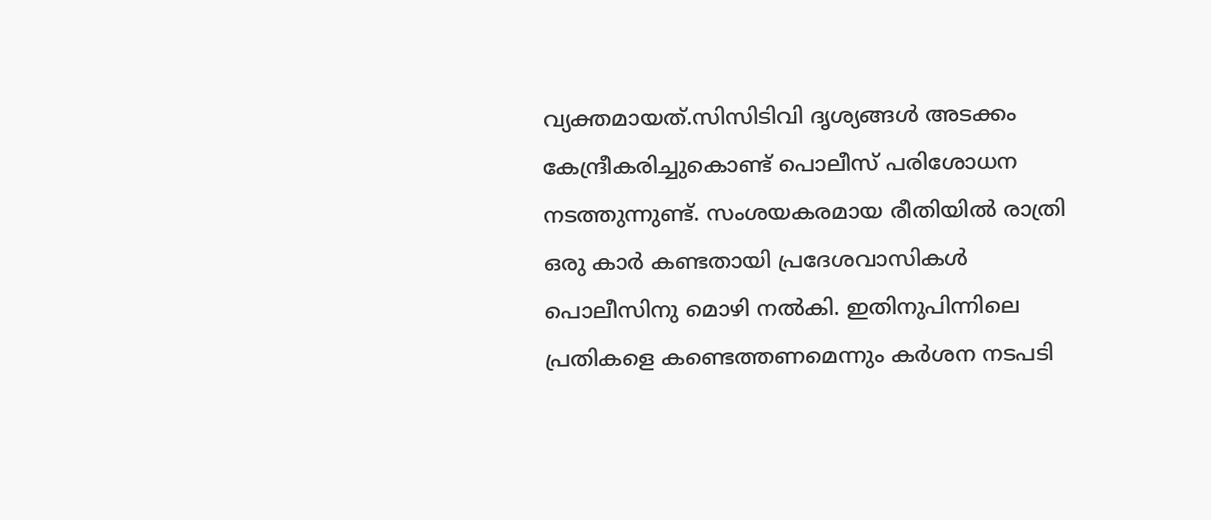വ്യക്തമായത്.സിസിടിവി ദൃശ്യങ്ങൾ അടക്കം കേന്ദ്രീകരിച്ചുകൊണ്ട് പൊലീസ് പരിശോധന നടത്തുന്നുണ്ട്. സംശയകരമായ രീതിയിൽ രാത്രി ഒരു കാർ കണ്ടതായി പ്രദേശവാസികൾ പൊലീസിനു മൊഴി നൽകി. ഇതിനുപിന്നിലെ പ്രതികളെ കണ്ടെത്തണമെന്നും കര്‍ശന നടപടി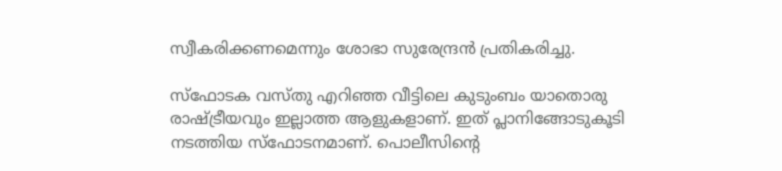സ്വീകരിക്കണമെന്നും ശോഭാ സുരേന്ദ്രൻ പ്രതികരിച്ചു.

സ്‌ഫോടക വസ്‌തു എറിഞ്ഞ വീട്ടിലെ കുടുംബം യാതൊരു രാഷ്ട്രീയവും ഇല്ലാത്ത ആളുകളാണ്. ഇത് പ്ലാനിങ്ങോടുകൂടി നടത്തിയ സ്ഫോടനമാണ്. പൊലീസിന്‍റെ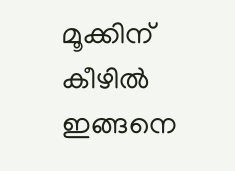മൂക്കിന് കീഴിൽ ഇങ്ങനെ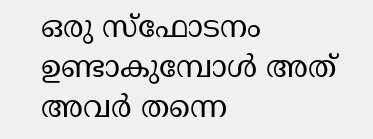ഒരു സ്‌ഫോടനം ഉണ്ടാകുമ്പോള്‍ അത് അവർ തന്നെ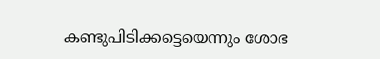കണ്ടുപിടിക്കട്ടെയെന്നും ശോഭ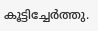കൂട്ടിച്ചേര്‍ത്തു.